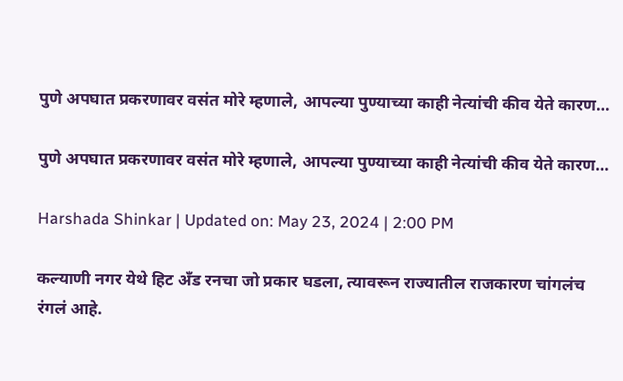पुणे अपघात प्रकरणावर वसंत मोरे म्हणाले, आपल्या पुण्याच्या काही नेत्यांची कीव येते कारण…

पुणे अपघात प्रकरणावर वसंत मोरे म्हणाले, आपल्या पुण्याच्या काही नेत्यांची कीव येते कारण…

Harshada Shinkar | Updated on: May 23, 2024 | 2:00 PM

कल्याणी नगर येथे हिट अँड रनचा जो प्रकार घडला, त्यावरून राज्यातील राजकारण चांगलंच रंगलं आहे.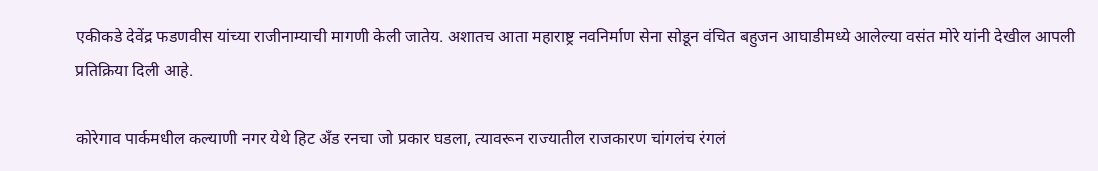एकीकडे देवेंद्र फडणवीस यांच्या राजीनाम्याची मागणी केली जातेय. अशातच आता महाराष्ट्र नवनिर्माण सेना सोडून वंचित बहुजन आघाडीमध्ये आलेल्या वसंत मोरे यांनी देखील आपली प्रतिक्रिया दिली आहे.

कोरेगाव पार्कमधील कल्याणी नगर येथे हिट अँड रनचा जो प्रकार घडला, त्यावरून राज्यातील राजकारण चांगलंच रंगलं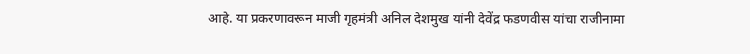आहे. या प्रकरणावरून माजी गृहमंत्री अनिल देशमुख यांनी देवेंद्र फडणवीस यांचा राजीनामा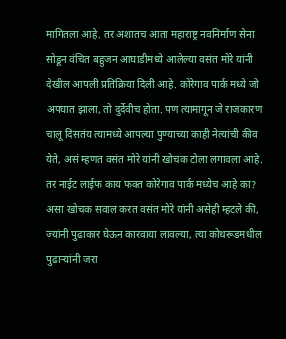मागितला आहे. तर अशातच आता महाराष्ट्र नवनिर्माण सेना सोडून वंचित बहुजन आघाडीमध्ये आलेल्या वसंत मोरे यांनी देखील आपली प्रतिक्रिया दिली आहे. कोरेगाव पार्क मध्ये जो अपघात झाला, तो दुर्देवीच होता. पण त्यामागून जे राजकारण चालू दिसतंय त्यामध्ये आपल्या पुण्याच्या काही नेत्यांची कीव येते, असं म्हणत वसंत मोरे यांनी खोचक टोला लगावला आहे. तर नाईट लाईफ काय फक्त कोरेगाव पार्क मध्येच आहे का? असा खोचक सवाल करत वसंत मोरे यांनी असेही म्हटले की, ज्यांनी पुढाकार घेऊन कारवाया लावल्या, त्या कोथरूडमधील पुढाऱ्यांनी जरा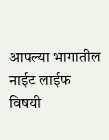आपल्या भागातील नाईट लाईफ विषयी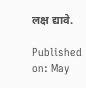लक्ष द्यावे.

Published on: May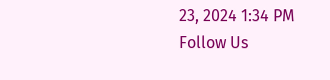23, 2024 1:34 PM
Follow Us